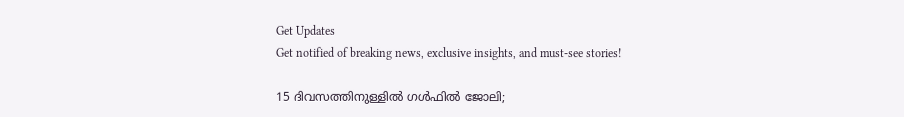Get Updates
Get notified of breaking news, exclusive insights, and must-see stories!

15 ദിവസത്തിനുള്ളില്‍ ഗള്‍ഫില്‍ ജോലി;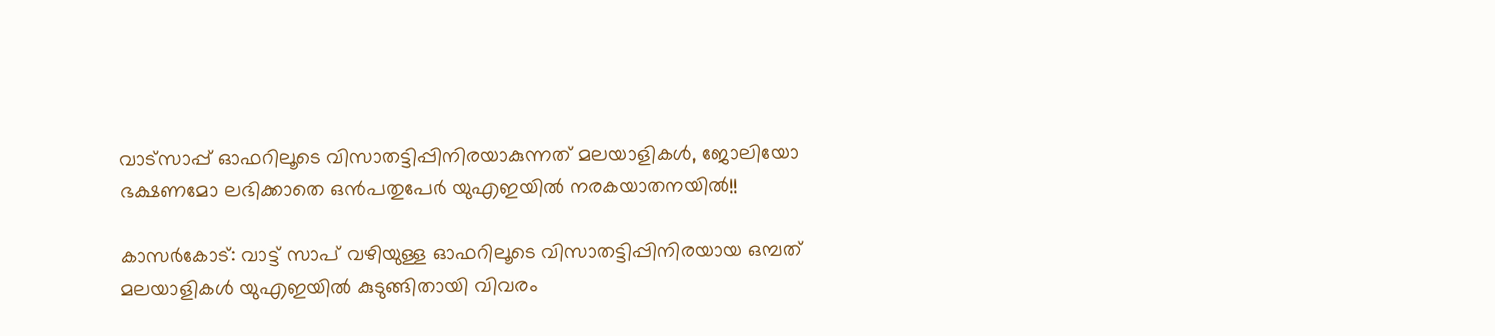വാട്‌സാപ്പ് ഓഫറിലൂടെ വിസാതട്ടിപ്പിനിരയാകുന്നത് മലയാളികള്‍, ജോലിയോ ഭക്ഷണമോ ലഭിക്കാതെ ഒന്‍പതുപേര്‍ യുഎഇയിൽ നരകയാതനയില്‍!!

കാസര്‍കോട്: വാട്ട് സാപ് വഴിയുള്ള ഓഫറിലൂടെ വിസാതട്ടിപ്പിനിരയായ ഒമ്പത് മലയാളികള്‍ യുഎഇയില്‍ കുടുങ്ങിതായി വിവരം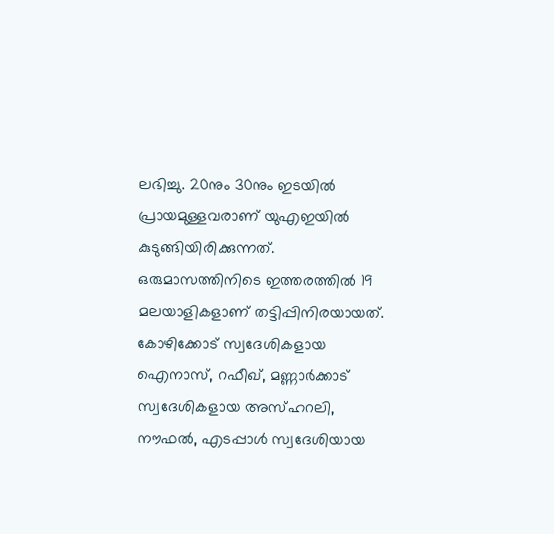ലഭിച്ചു. 20നും 30നും ഇടയില്‍ പ്രായമുള്ളവരാണ് യുഎഇയില്‍ കുടുങ്ങിയിരിക്കുന്നത്. ഒരുമാസത്തിനിടെ ഇത്തരത്തില്‍ 19 മലയാളികളാണ് തട്ടിപ്പിനിരയായത്. കോഴിക്കോട് സ്വദേശികളായ ഐനാസ്, റഫീഖ്, മണ്ണാര്‍ക്കാട് സ്വദേശികളായ അസ്ഹറലി, നൗഫല്‍, എടപ്പാള്‍ സ്വദേശിയായ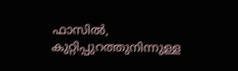ഫാസില്‍, കുറ്റിപ്പുറത്തുനിന്നുള്ള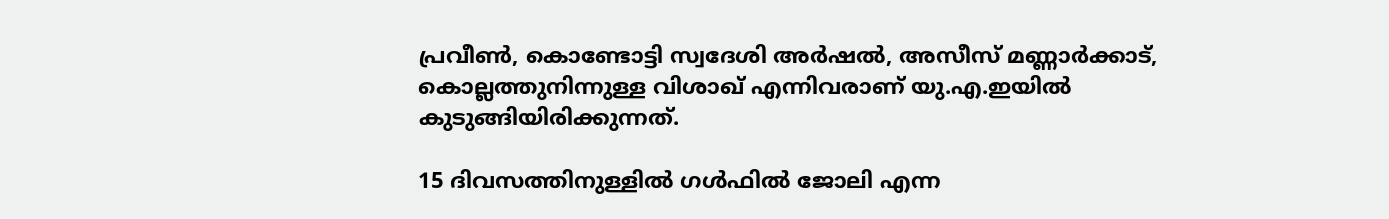പ്രവീണ്‍, കൊണ്ടോട്ടി സ്വദേശി അര്‍ഷല്‍, അസീസ് മണ്ണാര്‍ക്കാട്, കൊല്ലത്തുനിന്നുള്ള വിശാഖ് എന്നിവരാണ് യു.എ.ഇയില്‍ കുടുങ്ങിയിരിക്കുന്നത്.

15 ദിവസത്തിനുള്ളില്‍ ഗള്‍ഫില്‍ ജോലി എന്ന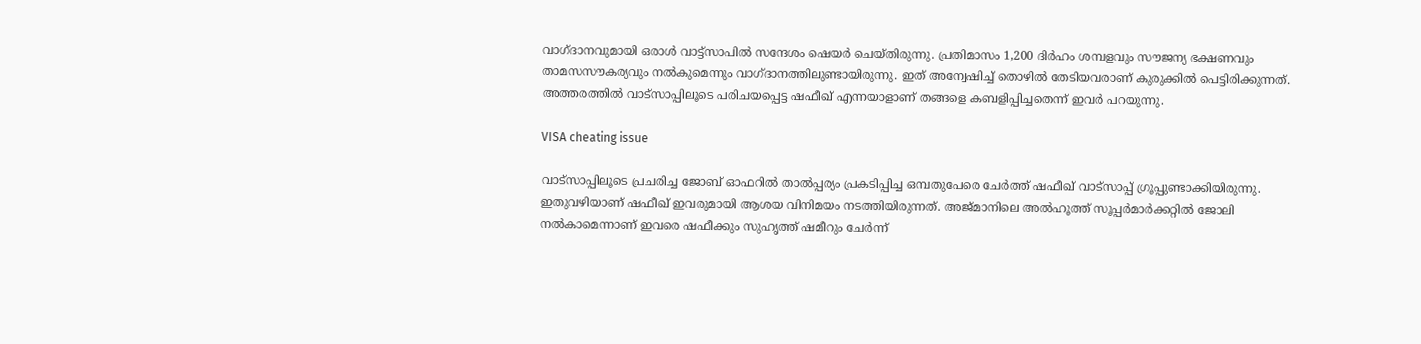വാഗ്ദാനവുമായി ഒരാള്‍ വാട്ട്‌സാപില്‍ സന്ദേശം ഷെയര്‍ ചെയ്തിരുന്നു. പ്രതിമാസം 1,200 ദിര്‍ഹം ശമ്പളവും സൗജന്യ ഭക്ഷണവും താമസസൗകര്യവും നല്‍കുമെന്നും വാഗ്ദാനത്തിലുണ്ടായിരുന്നു. ഇത് അന്വേഷിച്ച് തൊഴില്‍ തേടിയവരാണ് കുരുക്കില്‍ പെട്ടിരിക്കുന്നത്. അത്തരത്തില്‍ വാട്‌സാപ്പിലൂടെ പരിചയപ്പെട്ട ഷഫീഖ് എന്നയാളാണ് തങ്ങളെ കബളിപ്പിച്ചതെന്ന് ഇവര്‍ പറയുന്നു.

VISA cheating issue

വാട്‌സാപ്പിലൂടെ പ്രചരിച്ച ജോബ് ഓഫറില്‍ താല്‍പ്പര്യം പ്രകടിപ്പിച്ച ഒമ്പതുപേരെ ചേര്‍ത്ത് ഷഫീഖ് വാട്‌സാപ്പ് ഗ്രൂപ്പുണ്ടാക്കിയിരുന്നു. ഇതുവഴിയാണ് ഷഫീഖ് ഇവരുമായി ആശയ വിനിമയം നടത്തിയിരുന്നത്. അജ്മാനിലെ അല്‍ഹൂത്ത് സൂപ്പര്‍മാര്‍ക്കറ്റില്‍ ജോലി നല്‍കാമെന്നാണ് ഇവരെ ഷഫീക്കും സുഹൃത്ത് ഷമീറും ചേര്‍ന്ന്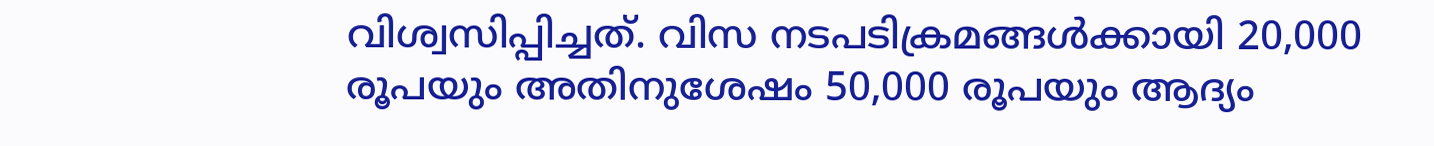വിശ്വസിപ്പിച്ചത്. വിസ നടപടിക്രമങ്ങള്‍ക്കായി 20,000 രൂപയും അതിനുശേഷം 50,000 രൂപയും ആദ്യം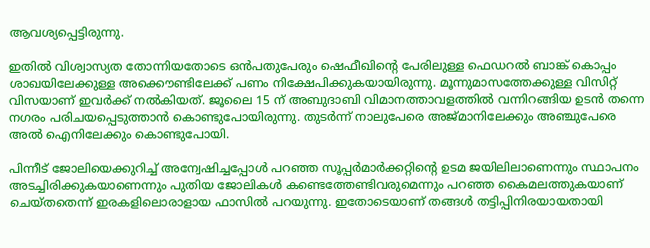ആവശ്യപ്പെട്ടിരുന്നു.

ഇതില്‍ വിശ്വാസ്യത തോന്നിയതോടെ ഒന്‍പതുപേരും ഷെഫീഖിന്റെ പേരിലുള്ള ഫെഡറല്‍ ബാങ്ക് കൊപ്പം ശാഖയിലേക്കുള്ള അക്കൌണ്ടിലേക്ക് പണം നിക്ഷേപിക്കുകയായിരുന്നു. മൂന്നുമാസത്തേക്കുള്ള വിസിറ്റ് വിസയാണ് ഇവര്‍ക്ക് നല്‍കിയത്. ജൂലൈ 15 ന് അബുദാബി വിമാനത്താവളത്തില്‍ വന്നിറങ്ങിയ ഉടന്‍ തന്നെ നഗരം പരിചയപ്പെടുത്താന്‍ കൊണ്ടുപോയിരുന്നു. തുടര്‍ന്ന് നാലുപേരെ അജ്മാനിലേക്കും അഞ്ചുപേരെ അല്‍ ഐനിലേക്കും കൊണ്ടുപോയി.

പിന്നീട് ജോലിയെക്കുറിച്ച് അന്വേഷിച്ചപ്പോള്‍ പറഞ്ഞ സൂപ്പര്‍മാര്‍ക്കറ്റിന്റെ ഉടമ ജയിലിലാണെന്നും സ്ഥാപനം അടച്ചിരിക്കുകയാണെന്നും പുതിയ ജോലികള്‍ കണ്ടെത്തേണ്ടിവരുമെന്നും പറഞ്ഞ കൈമലത്തുകയാണ് ചെയ്തതെന്ന് ഇരകളിലൊരാളായ ഫാസില്‍ പറയുന്നു. ഇതോടെയാണ് തങ്ങള്‍ തട്ടിപ്പിനിരയായതായി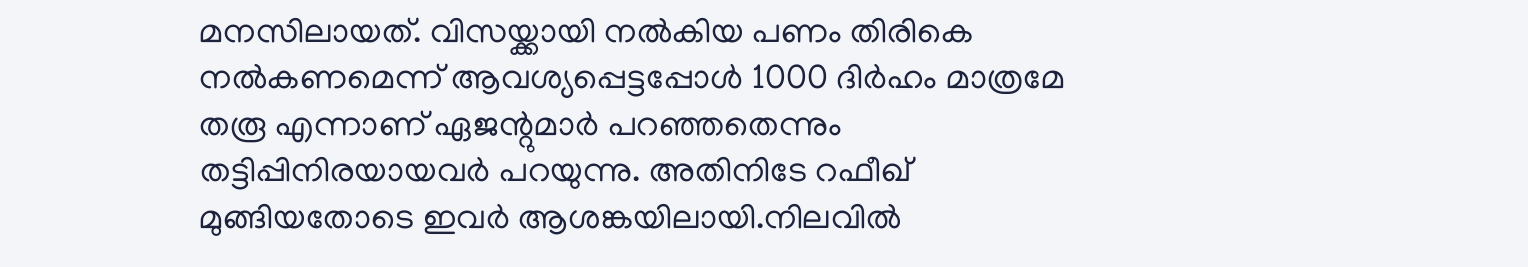മനസിലായത്. വിസയ്ക്കായി നല്‍കിയ പണം തിരികെ നല്‍കണമെന്ന് ആവശ്യപ്പെട്ടപ്പോള്‍ 1000 ദിര്‍ഹം മാത്രമേ തരൂ എന്നാണ് ഏജന്റുമാര്‍ പറഞ്ഞതെന്നും തട്ടിപ്പിനിരയായവര്‍ പറയുന്നു. അതിനിടേ റഫീഖ് മുങ്ങിയതോടെ ഇവര്‍ ആശങ്കയിലായി.നിലവില്‍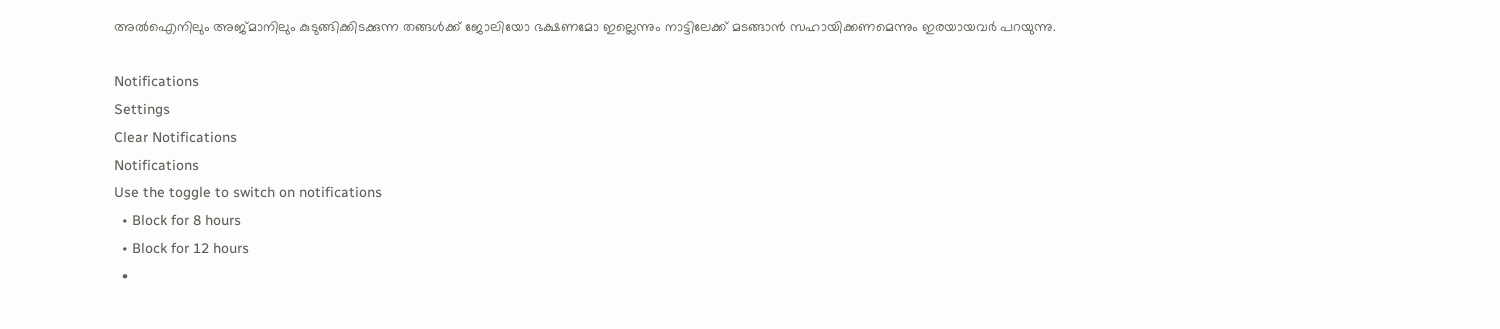അല്‍ഐനിലും അജ്മാനിലും കുടുങ്ങിക്കിടക്കുന്ന തങ്ങള്‍ക്ക് ജോലിയോ ഭക്ഷണമോ ഇല്ലെന്നും നാട്ടിലേക്ക് മടങ്ങാന്‍ സഹായിക്കണമെന്നും ഇരയായവര്‍ പറയുന്നു.

Notifications
Settings
Clear Notifications
Notifications
Use the toggle to switch on notifications
  • Block for 8 hours
  • Block for 12 hours
  •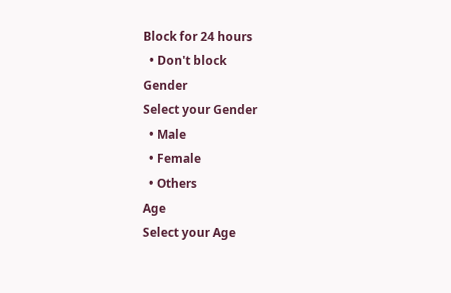Block for 24 hours
  • Don't block
Gender
Select your Gender
  • Male
  • Female
  • Others
Age
Select your Age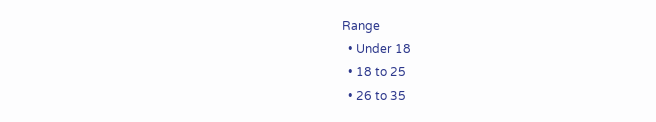Range
  • Under 18
  • 18 to 25
  • 26 to 35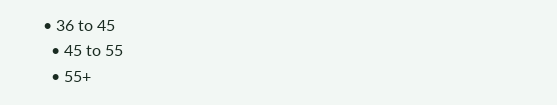• 36 to 45
  • 45 to 55
  • 55+